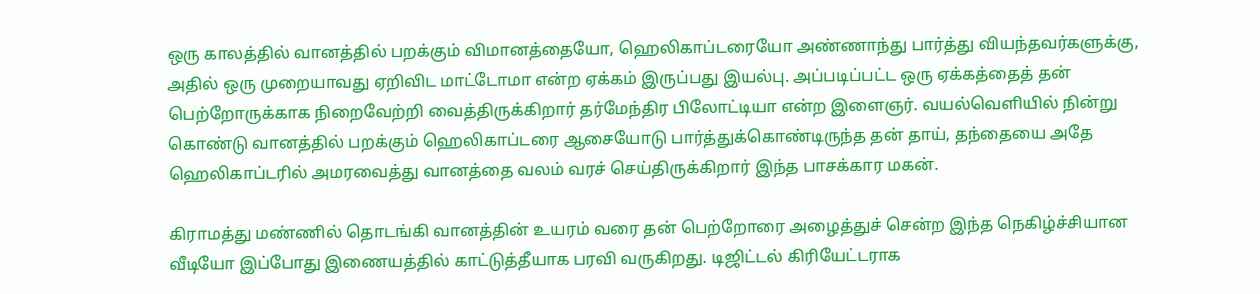ஒரு காலத்தில் வானத்தில் பறக்கும் விமானத்தையோ, ஹெலிகாப்டரையோ அண்ணாந்து பார்த்து வியந்தவர்களுக்கு, அதில் ஒரு முறையாவது ஏறிவிட மாட்டோமா என்ற ஏக்கம் இருப்பது இயல்பு. அப்படிப்பட்ட ஒரு ஏக்கத்தைத் தன் பெற்றோருக்காக நிறைவேற்றி வைத்திருக்கிறார் தர்மேந்திர பிலோட்டியா என்ற இளைஞர். வயல்வெளியில் நின்று கொண்டு வானத்தில் பறக்கும் ஹெலிகாப்டரை ஆசையோடு பார்த்துக்கொண்டிருந்த தன் தாய், தந்தையை அதே ஹெலிகாப்டரில் அமரவைத்து வானத்தை வலம் வரச் செய்திருக்கிறார் இந்த பாசக்கார மகன்.

கிராமத்து மண்ணில் தொடங்கி வானத்தின் உயரம் வரை தன் பெற்றோரை அழைத்துச் சென்ற இந்த நெகிழ்ச்சியான வீடியோ இப்போது இணையத்தில் காட்டுத்தீயாக பரவி வருகிறது. டிஜிட்டல் கிரியேட்டராக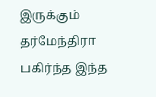இருக்கும் தர்மேந்திரா பகிர்ந்த இந்த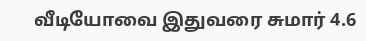வீடியோவை இதுவரை சுமார் 4.6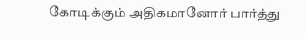கோடிக்கும் அதிகமானோர் பார்த்து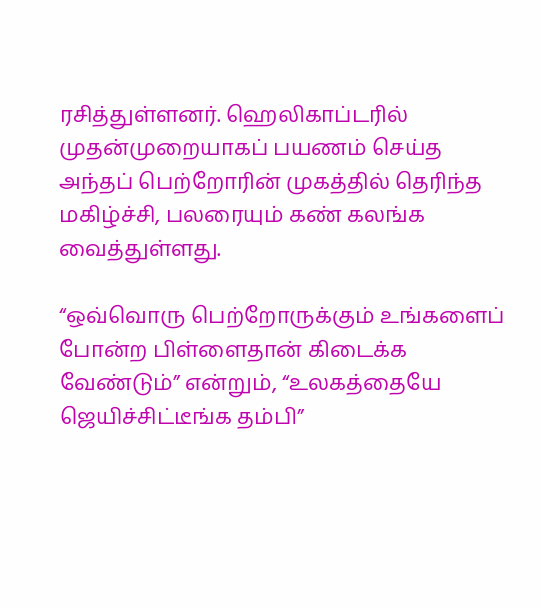ரசித்துள்ளனர். ஹெலிகாப்டரில் முதன்முறையாகப் பயணம் செய்த அந்தப் பெற்றோரின் முகத்தில் தெரிந்த மகிழ்ச்சி, பலரையும் கண் கலங்க வைத்துள்ளது.

“ஒவ்வொரு பெற்றோருக்கும் உங்களைப் போன்ற பிள்ளைதான் கிடைக்க வேண்டும்” என்றும், “உலகத்தையே ஜெயிச்சிட்டீங்க தம்பி”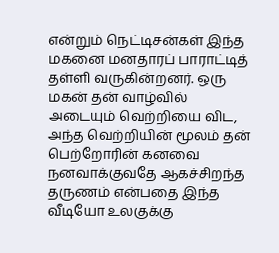என்றும் நெட்டிசன்கள் இந்த மகனை மனதாரப் பாராட்டித் தள்ளி வருகின்றனர். ஒரு மகன் தன் வாழ்வில் அடையும் வெற்றியை விட, அந்த வெற்றியின் மூலம் தன் பெற்றோரின் கனவை நனவாக்குவதே ஆகச்சிறந்த தருணம் என்பதை இந்த வீடியோ உலகுக்கு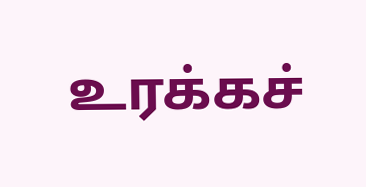உரக்கச்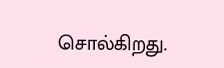சொல்கிறது.